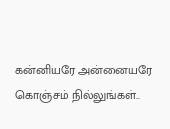கன்னியரே அன்னையரே கொஞ்சம் நில்லுங்கள்..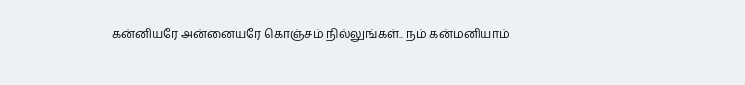கன்னியரே அன்னையரே கொஞ்சம் நில்லுங்கள்.. நம் கன்மனியாம்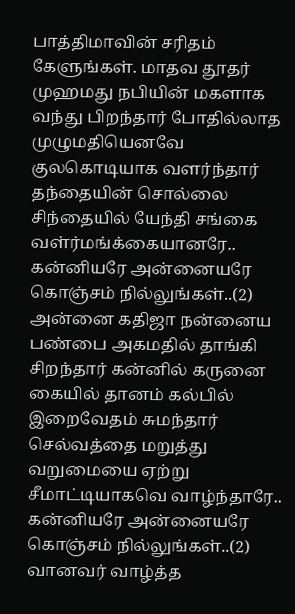பாத்திமாவின் சரிதம் கேளுங்கள். மாதவ தூதர் முஹமது நபியின் மகளாக வந்து பிறந்தார் போதில்லாத முழுமதியெனவே குலகொடியாக வளர்ந்தார் தந்தையின் சொல்லை சிந்தையில் யேந்தி சங்கை வள்ர்மங்க்கையானரே.. கன்னியரே அன்னையரே கொஞ்சம் நில்லுங்கள்..(2) அன்னை கதிஜா நன்னைய பண்பை அகமதில் தாங்கி சிறந்தார் கன்னில் கருனை கையில் தானம் கல்பில் இறைவேதம் சுமந்தார் செல்வத்தை மறுத்து வறுமையை ஏற்று சீமாட்டியாகவெ வாழ்ந்தாரே.. கன்னியரே அன்னையரே கொஞ்சம் நில்லுங்கள்..(2) வானவர் வாழ்த்த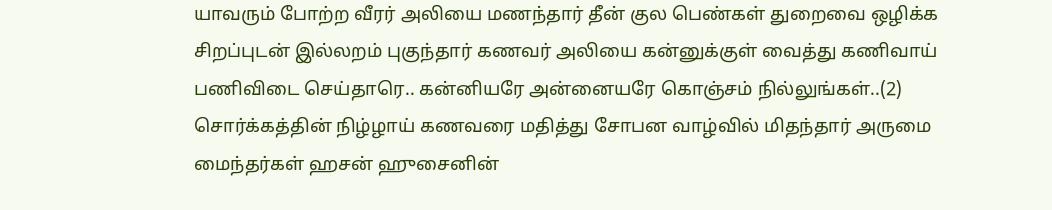யாவரும் போற்ற வீரர் அலியை மணந்தார் தீன் குல பெண்கள் துறைவை ஒழிக்க சிறப்புடன் இல்லறம் புகுந்தார் கணவர் அலியை கன்னுக்குள் வைத்து கணிவாய் பணிவிடை செய்தாரெ.. கன்னியரே அன்னையரே கொஞ்சம் நில்லுங்கள்..(2) சொர்க்கத்தின் நிழ்ழாய் கணவரை மதித்து சோபன வாழ்வில் மிதந்தார் அருமை மைந்தர்கள் ஹசன் ஹுசைனின்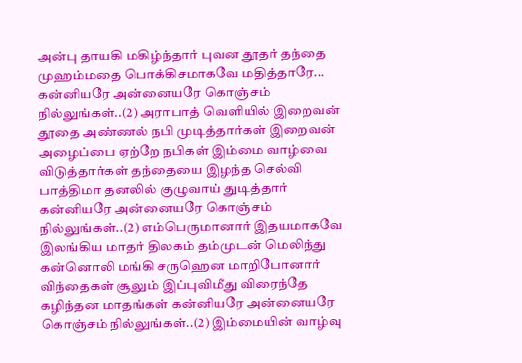அன்பு தாயகி மகிழ்ந்தார் புவன தூதர் தந்தை முஹம்மதை பொக்கிசமாகவே மதித்தாரே... கன்னியரே அன்னையரே கொஞ்சம் நில்லுங்கள்..(2) அராபாத் வெளியில் இறைவன் தூதை அண்ணல் நபி முடித்தார்கள் இறைவன் அழைப்பை ஏற்றே நபிகள் இம்மை வாழ்வை விடுத்தார்கள் தந்தையை இழந்த செல்வி பாத்திமா தனலில் குழுவாய் துடித்தார் கன்னியரே அன்னையரே கொஞ்சம் நில்லுங்கள்..(2) எம்பெருமானார் இதயமாகவே இலங்கிய மாதர் திலகம் தம்முடன் மெலிந்து கன்னொலி மங்கி சருஹென மாறிபோனார் விந்தைகள் சூலும் இப்புவிமீது விரைந்தே கழிந்தன மாதங்கள் கன்னியரே அன்னையரே கொஞ்சம் நில்லுங்கள்..(2) இம்மையின் வாழ்வு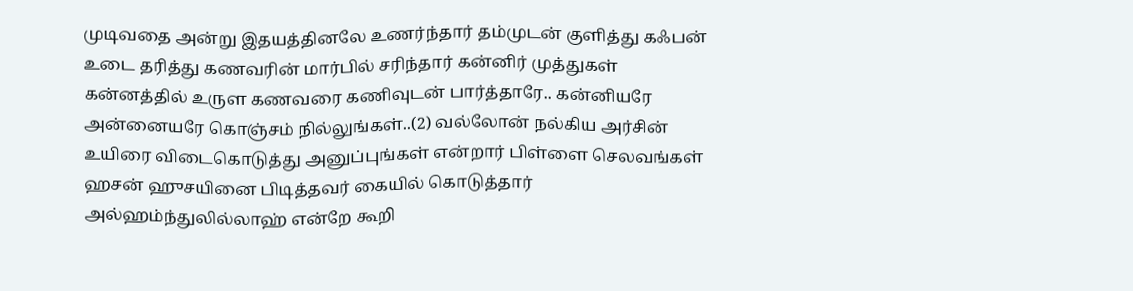முடிவதை அன்று இதயத்தினலே உணர்ந்தார் தம்முடன் குளித்து கஃபன் உடை தரித்து கணவரின் மார்பில் சரிந்தார் கன்னிர் முத்துகள் கன்னத்தில் உருள கணவரை கணிவுடன் பார்த்தாரே.. கன்னியரே அன்னையரே கொஞ்சம் நில்லுங்கள்..(2) வல்லோன் நல்கிய அர்சின் உயிரை விடைகொடுத்து அனுப்புங்கள் என்றார் பிள்ளை செலவங்கள் ஹசன் ஹுசயினை பிடித்தவர் கையில் கொடுத்தார் அல்ஹம்ந்துலில்லாஹ் என்றே கூறி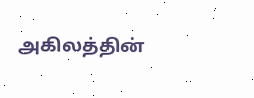அகிலத்தின்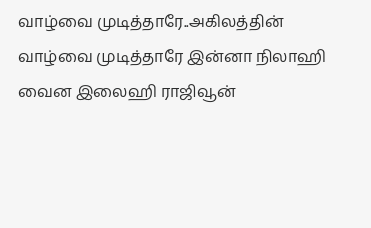வாழ்வை முடித்தாரே..அகிலத்தின் வாழ்வை முடித்தாரே இன்னா நிலாஹி வைன இலைஹி ராஜிவூன்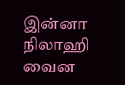இன்னா நிலாஹி வைன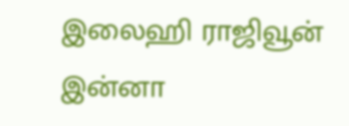இலைஹி ராஜிவூன் இன்னா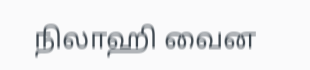நிலாஹி வைன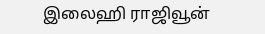இலைஹி ராஜிவூன்